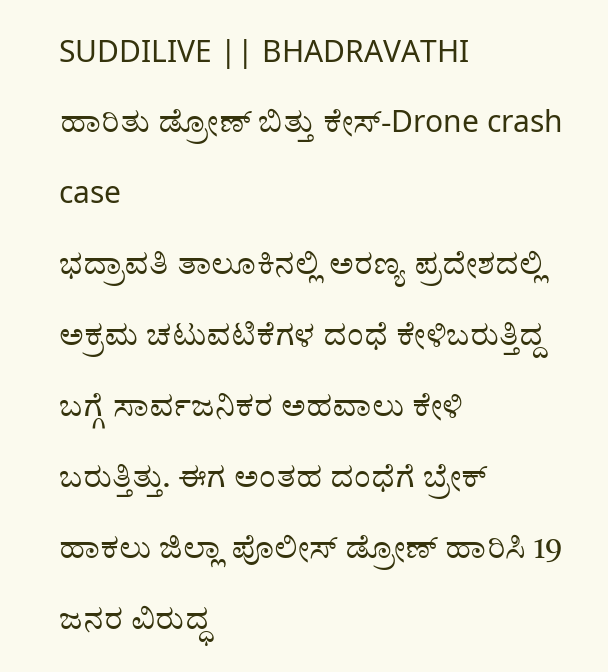SUDDILIVE || BHADRAVATHI
ಹಾರಿತು ಡ್ರೋಣ್ ಬಿತ್ತು ಕೇಸ್-Drone crash case
ಭದ್ರಾವತಿ ತಾಲೂಕಿನಲ್ಲಿ ಅರಣ್ಯ ಪ್ರದೇಶದಲ್ಲಿ ಅಕ್ರಮ ಚಟುವಟಿಕೆಗಳ ದಂಧೆ ಕೇಳಿಬರುತ್ತಿದ್ದ ಬಗ್ಗೆ ಸಾರ್ವಜನಿಕರ ಅಹವಾಲು ಕೇಳಿ ಬರುತ್ತಿತ್ತು. ಈಗ ಅಂತಹ ದಂಧೆಗೆ ಬ್ರೇಕ್ ಹಾಕಲು ಜಿಲ್ಲಾ ಪೊಲೀಸ್ ಡ್ರೋಣ್ ಹಾರಿಸಿ 19 ಜನರ ವಿರುದ್ಧ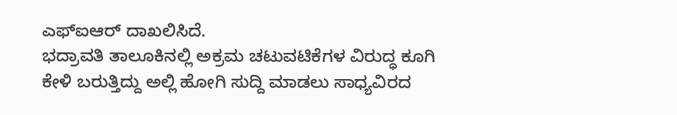ಎಫ್ಐಆರ್ ದಾಖಲಿಸಿದೆ.
ಭದ್ರಾವತಿ ತಾಲೂಕಿನಲ್ಲಿ ಅಕ್ರಮ ಚಟುವಟಿಕೆಗಳ ವಿರುದ್ಧ ಕೂಗಿ ಕೇಳಿ ಬರುತ್ತಿದ್ದು ಅಲ್ಲಿ ಹೋಗಿ ಸುದ್ದಿ ಮಾಡಲು ಸಾಧ್ಯವಿರದ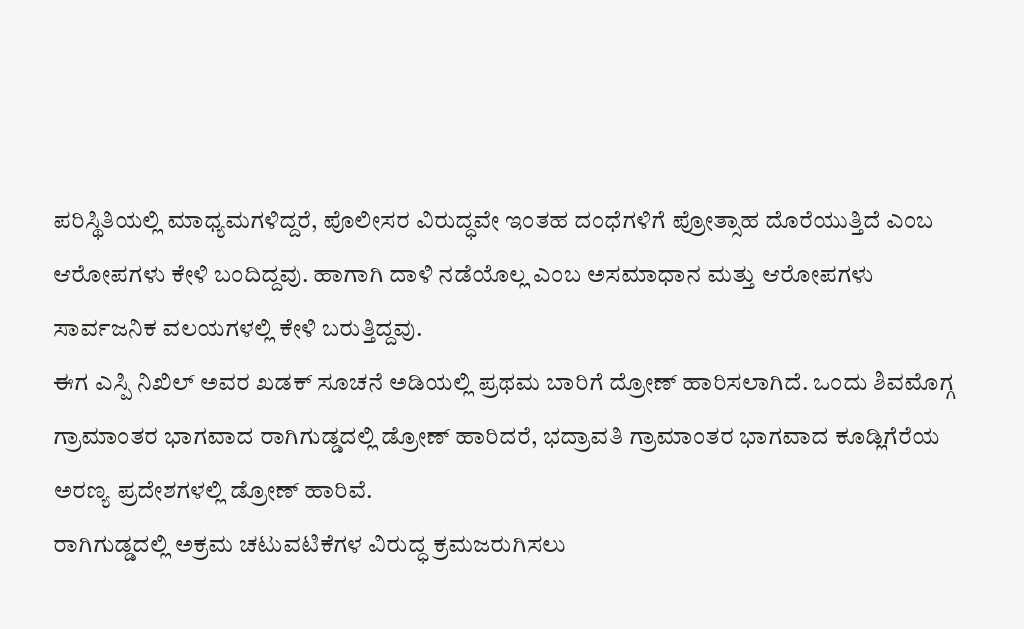ಪರಿಸ್ಥಿತಿಯಲ್ಲಿ ಮಾಧ್ಯಮಗಳಿದ್ದರೆ, ಪೊಲೀಸರ ವಿರುದ್ಧವೇ ಇಂತಹ ದಂಧೆಗಳಿಗೆ ಪ್ರೋತ್ಸಾಹ ದೊರೆಯುತ್ತಿದೆ ಎಂಬ ಆರೋಪಗಳು ಕೇಳಿ ಬಂದಿದ್ದವು. ಹಾಗಾಗಿ ದಾಳಿ ನಡೆಯೊಲ್ಲ ಎಂಬ ಅಸಮಾಧಾನ ಮತ್ತು ಆರೋಪಗಳು ಸಾರ್ವಜನಿಕ ವಲಯಗಳಲ್ಲಿ ಕೇಳಿ ಬರುತ್ತಿದ್ದವು.
ಈಗ ಎಸ್ಪಿ ನಿಖಿಲ್ ಅವರ ಖಡಕ್ ಸೂಚನೆ ಅಡಿಯಲ್ಲಿ ಪ್ರಥಮ ಬಾರಿಗೆ ದ್ರೋಣ್ ಹಾರಿಸಲಾಗಿದೆ. ಒಂದು ಶಿವಮೊಗ್ಗ ಗ್ರಾಮಾಂತರ ಭಾಗವಾದ ರಾಗಿಗುಡ್ಡದಲ್ಲಿ ಡ್ರೋಣ್ ಹಾರಿದರೆ, ಭದ್ರಾವತಿ ಗ್ರಾಮಾಂತರ ಭಾಗವಾದ ಕೂಡ್ಲಿಗೆರೆಯ ಅರಣ್ಯ ಪ್ರದೇಶಗಳಲ್ಲಿ ಡ್ರೋಣ್ ಹಾರಿವೆ.
ರಾಗಿಗುಡ್ಡದಲ್ಲಿ ಅಕ್ರಮ ಚಟುವಟಿಕೆಗಳ ವಿರುದ್ಧ ಕ್ರಮಜರುಗಿಸಲು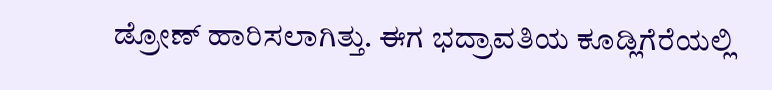ಡ್ರೋಣ್ ಹಾರಿಸಲಾಗಿತ್ತು. ಈಗ ಭದ್ರಾವತಿಯ ಕೂಡ್ಲಿಗೆರೆಯಲ್ಲಿ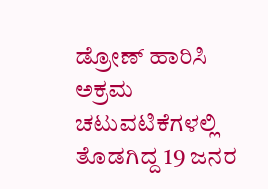ಡ್ರೋಣ್ ಹಾರಿಸಿ ಅಕ್ರಮ ಚಟುವಟಿಕೆಗಳಲ್ಲಿ ತೊಡಗಿದ್ದ 19 ಜನರ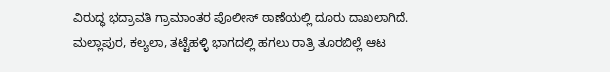ವಿರುದ್ಧ ಭದ್ರಾವತಿ ಗ್ರಾಮಾಂತರ ಪೊಲೀಸ್ ಠಾಣೆಯಲ್ಲಿ ದೂರು ದಾಖಲಾಗಿದೆ.
ಮಲ್ಲಾಪುರ, ಕಲ್ಯಲಾ, ತಟ್ಟೆಹಳ್ಳಿ ಭಾಗದಲ್ಲಿ ಹಗಲು ರಾತ್ರಿ ತೂರಬಿಲ್ಲೆ ಆಟ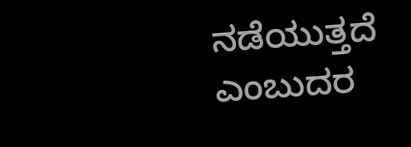ನಡೆಯುತ್ತದೆ ಎಂಬುದರ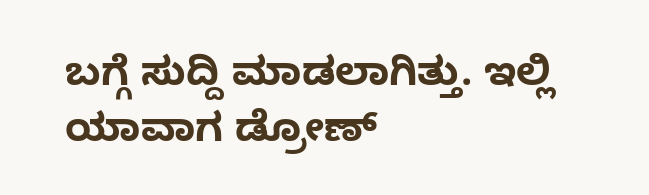ಬಗ್ಗೆ ಸುದ್ದಿ ಮಾಡಲಾಗಿತ್ತು. ಇಲ್ಲಿ ಯಾವಾಗ ಡ್ರೋಣ್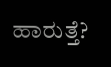ಹಾರುತ್ತೆ?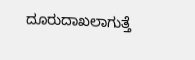ದೂರುದಾಖಲಾಗುತ್ತೆ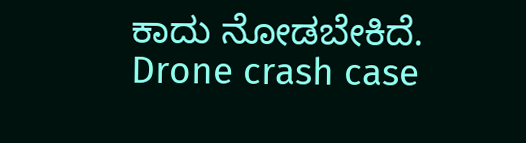ಕಾದು ನೋಡಬೇಕಿದೆ.
Drone crash case